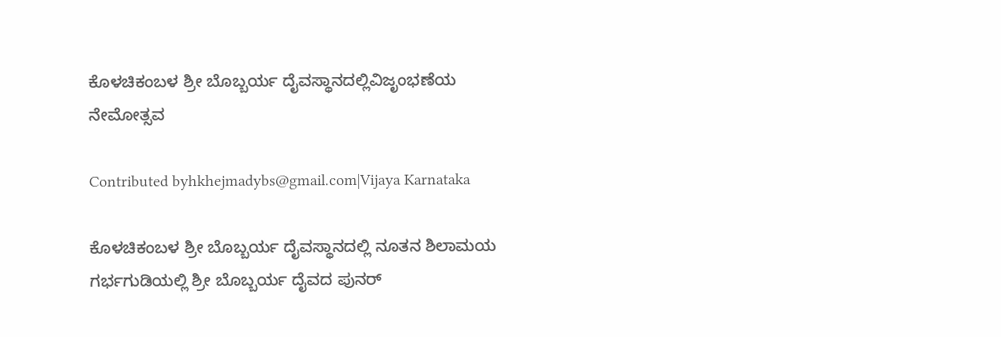ಕೊಳಚಿಕಂಬಳ ಶ್ರೀ ಬೊಬ್ಬರ್ಯ ದೈವಸ್ಥಾನದಲ್ಲಿವಿಜೃಂಭಣೆಯ ನೇಮೋತ್ಸವ

Contributed byhkhejmadybs@gmail.com|Vijaya Karnataka

ಕೊಳಚಿಕಂಬಳ ಶ್ರೀ ಬೊಬ್ಬರ್ಯ ದೈವಸ್ಥಾನದಲ್ಲಿ ನೂತನ ಶಿಲಾಮಯ ಗರ್ಭಗುಡಿಯಲ್ಲಿ ಶ್ರೀ ಬೊಬ್ಬರ್ಯ ದೈವದ ಪುನರ್‌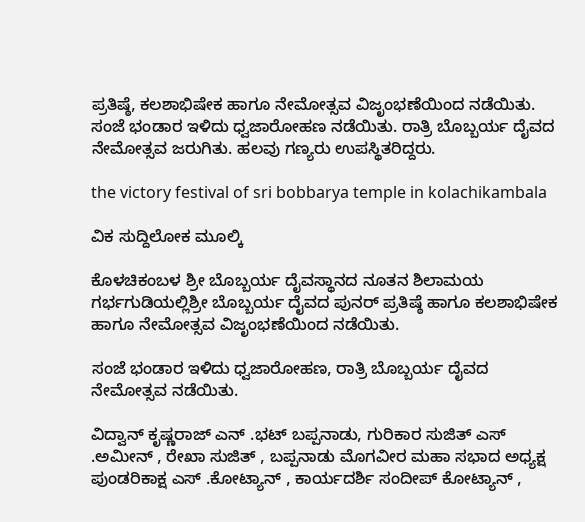ಪ್ರತಿಷ್ಠೆ, ಕಲಶಾಭಿಷೇಕ ಹಾಗೂ ನೇಮೋತ್ಸವ ವಿಜೃಂಭಣೆಯಿಂದ ನಡೆಯಿತು. ಸಂಜೆ ಭಂಡಾರ ಇಳಿದು ಧ್ವಜಾರೋಹಣ ನಡೆಯಿತು. ರಾತ್ರಿ ಬೊಬ್ಬರ್ಯ ದೈವದ ನೇಮೋತ್ಸವ ಜರುಗಿತು. ಹಲವು ಗಣ್ಯರು ಉಪಸ್ಥಿತರಿದ್ದರು.

the victory festival of sri bobbarya temple in kolachikambala

ವಿಕ ಸುದ್ದಿಲೋಕ ಮೂಲ್ಕಿ

ಕೊಳಚಿಕಂಬಳ ಶ್ರೀ ಬೊಬ್ಬರ್ಯ ದೈವಸ್ಥಾನದ ನೂತನ ಶಿಲಾಮಯ ಗರ್ಭಗುಡಿಯಲ್ಲಿಶ್ರೀ ಬೊಬ್ಬರ್ಯ ದೈವದ ಪುನರ್ ಪ್ರತಿಷ್ಠೆ ಹಾಗೂ ಕಲಶಾಭಿಷೇಕ ಹಾಗೂ ನೇಮೋತ್ಸವ ವಿಜೃಂಭಣೆಯಿಂದ ನಡೆಯಿತು.

ಸಂಜೆ ಭಂಡಾರ ಇಳಿದು ಧ್ವಜಾರೋಹಣ, ರಾತ್ರಿ ಬೊಬ್ಬರ್ಯ ದೈವದ ನೇಮೋತ್ಸವ ನಡೆಯಿತು.

ವಿದ್ವಾನ್ ಕೃಷ್ಣರಾಜ್ ಎನ್ .ಭಟ್ ಬಪ್ಪನಾಡು, ಗುರಿಕಾರ ಸುಜಿತ್ ಎಸ್ .ಅಮೀನ್ , ರೇಖಾ ಸುಜಿತ್ , ಬಪ್ಪನಾಡು ಮೊಗವೀರ ಮಹಾ ಸಭಾದ ಅಧ್ಯಕ್ಷ ಪುಂಡರಿಕಾಕ್ಷ ಎಸ್ .ಕೋಟ್ಯಾನ್ , ಕಾರ್ಯದರ್ಶಿ ಸಂದೀಪ್ ಕೋಟ್ಯಾನ್ ,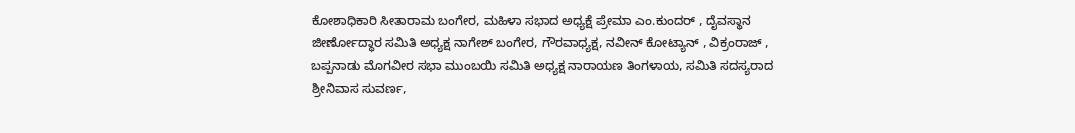ಕೋಶಾಧಿಕಾರಿ ಸೀತಾರಾಮ ಬಂಗೇರ, ಮಹಿಳಾ ಸಭಾದ ಅಧ್ಯಕ್ಷೆ ಪ್ರೇಮಾ ಎಂ.ಕುಂದರ್ , ದೈವಸ್ಥಾನ ಜೀರ್ಣೋದ್ಧಾರ ಸಮಿತಿ ಅಧ್ಯಕ್ಷ ನಾಗೇಶ್ ಬಂಗೇರ, ಗೌರವಾಧ್ಯಕ್ಷ, ನವೀನ್ ಕೋಟ್ಯಾನ್ , ವಿಕ್ರಂರಾಜ್ , ಬಪ್ಪನಾಡು ಮೊಗವೀರ ಸಭಾ ಮುಂಬಯಿ ಸಮಿತಿ ಅಧ್ಯಕ್ಷ ನಾರಾಯಣ ತಿಂಗಳಾಯ, ಸಮಿತಿ ಸದಸ್ಯರಾದ ಶ್ರೀನಿವಾಸ ಸುವರ್ಣ,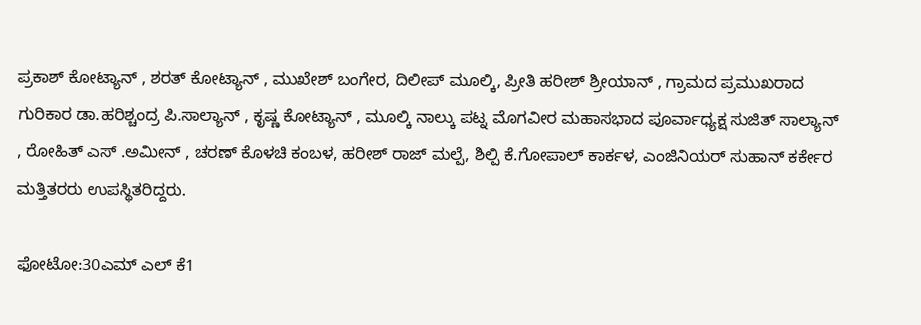ಪ್ರಕಾಶ್ ಕೋಟ್ಯಾನ್ , ಶರತ್ ಕೋಟ್ಯಾನ್ , ಮುಖೇಶ್ ಬಂಗೇರ, ದಿಲೀಪ್ ಮೂಲ್ಕಿ, ಪ್ರೀತಿ ಹರೀಶ್ ಶ್ರೀಯಾನ್ , ಗ್ರಾಮದ ಪ್ರಮುಖರಾದ ಗುರಿಕಾರ ಡಾ.ಹರಿಶ್ಚಂದ್ರ ಪಿ.ಸಾಲ್ಯಾನ್ , ಕೃಷ್ಣ ಕೋಟ್ಯಾನ್ , ಮೂಲ್ಕಿ ನಾಲ್ಕು ಪಟ್ನ ಮೊಗವೀರ ಮಹಾಸಭಾದ ಪೂರ್ವಾಧ್ಯಕ್ಷ ಸುಜಿತ್ ಸಾಲ್ಯಾನ್ , ರೋಹಿತ್ ಎಸ್ .ಅಮೀನ್ , ಚರಣ್ ಕೊಳಚಿ ಕಂಬಳ, ಹರೀಶ್ ರಾಜ್ ಮಲ್ಪೆ, ಶಿಲ್ಪಿ ಕೆ.ಗೋಪಾಲ್ ಕಾರ್ಕಳ, ಎಂಜಿನಿಯರ್ ಸುಹಾನ್ ಕರ್ಕೇರ ಮತ್ತಿತರರು ಉಪಸ್ಥಿತರಿದ್ದರು.

ಫೋಟೋ:30ಎಮ್ ಎಲ್ ಕೆ1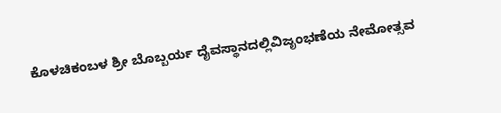ಕೊಳಚಿಕಂಬಳ ಶ್ರೀ ಬೊಬ್ಬರ್ಯ ದೈವಸ್ಥಾನದಲ್ಲಿವಿಜೃಂಭಣೆಯ ನೇಮೋತ್ಸವ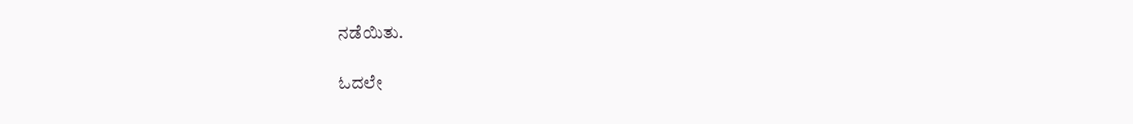ನಡೆಯಿತು.

ಓದಲೇ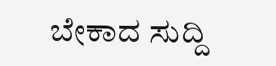ಬೇಕಾದ ಸುದ್ದಿ